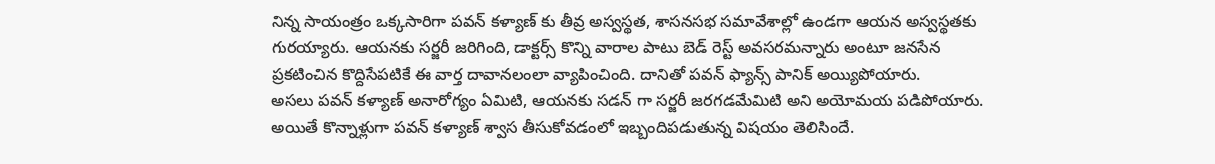నిన్న సాయంత్రం ఒక్కసారిగా పవన్ కళ్యాణ్ కు తీవ్ర అస్వస్థత, శాసనసభ సమావేశాల్లో ఉండగా ఆయన అస్వస్థతకు గురయ్యారు. ఆయనకు సర్జరీ జరిగింది, డాక్టర్స్ కొన్ని వారాల పాటు బెడ్ రెస్ట్ అవసరమన్నారు అంటూ జనసేన ప్రకటించిన కొద్దిసేపటికే ఈ వార్త దావానలంలా వ్యాపించింది. దానితో పవన్ ఫ్యాన్స్ పానిక్ అయ్యిపోయారు.
అసలు పవన్ కళ్యాణ్ అనారోగ్యం ఏమిటి, ఆయనకు సడన్ గా సర్జరీ జరగడమేమిటి అని అయోమయ పడిపోయారు. అయితే కొన్నాళ్లుగా పవన్ కళ్యాణ్ శ్వాస తీసుకోవడంలో ఇబ్బందిపడుతున్న విషయం తెలిసిందే.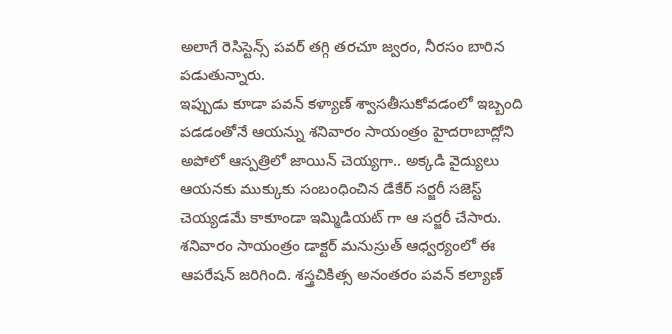అలాగే రెసిస్టెన్స్ పవర్ తగ్గి తరచూ జ్వరం, నీరసం బారిన పడుతున్నారు.
ఇప్పుడు కూడా పవన్ కళ్యాణ్ శ్వాసతీసుకోవడంలో ఇబ్బంది పడడంతోనే ఆయన్ను శనివారం సాయంత్రం హైదరాబాద్లోని అపోలో ఆస్పత్రిలో జాయిన్ చెయ్యగా.. అక్కడి వైద్యులు ఆయనకు ముక్కుకు సంబంధించిన డేకేర్ సర్జరీ సజెస్ట్ చెయ్యడమే కాకూండా ఇమ్మిడియట్ గా ఆ సర్జరీ చేసారు.
శనివారం సాయంత్రం డాక్టర్ మనుస్రుత్ ఆధ్వర్యంలో ఈ ఆపరేషన్ జరిగింది. శస్త్రచికిత్స అనంతరం పవన్ కల్యాణ్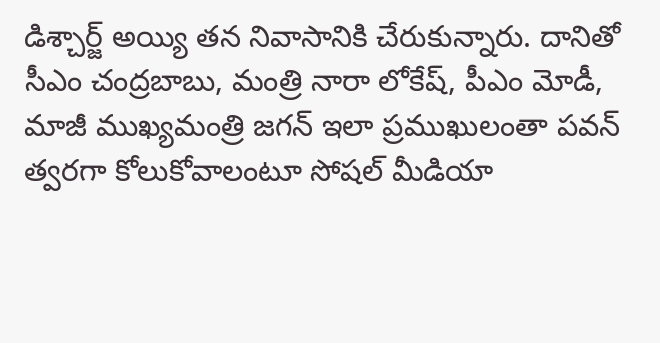డిశ్చార్జ్ అయ్యి తన నివాసానికి చేరుకున్నారు. దానితో సీఎం చంద్రబాబు, మంత్రి నారా లోకేష్, పీఎం మోడీ, మాజీ ముఖ్యమంత్రి జగన్ ఇలా ప్రముఖులంతా పవన్ త్వరగా కోలుకోవాలంటూ సోషల్ మీడియా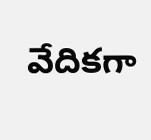వేదికగా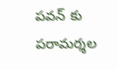పవన్ కు పరామర్శల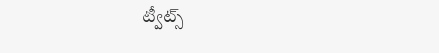ట్వీట్స్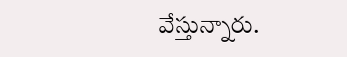వేస్తున్నారు.